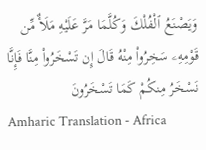وَيَصْنَعُ ٱلْفُلْكَ وَكُلَّمَا مَرَّ عَلَيْهِ مَلَأٌ مِّن قَوْمِهِۦ سَخِرُوا۟ مِنْهُ قَالَ إِن تَسْخَرُوا۟ مِنَّا فَإِنَّا نَسْخَرُ مِنكُمْ كَمَا تَسْخَرُونَ
Amharic Translation - Africa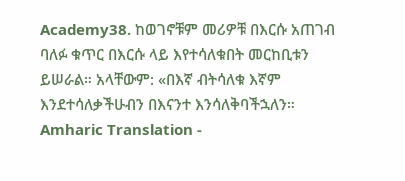Academy38. ከወገኖቹም መሪዎቹ በእርሱ አጠገብ ባለፉ ቁጥር በእርሱ ላይ እየተሳለቁበት መርከቢቱን ይሠራል። አላቸውም: «በእኛ ብትሳለቁ እኛም እንደተሳለቃችሁብን በእናንተ እንሳለቅባችኋለን።
Amharic Translation -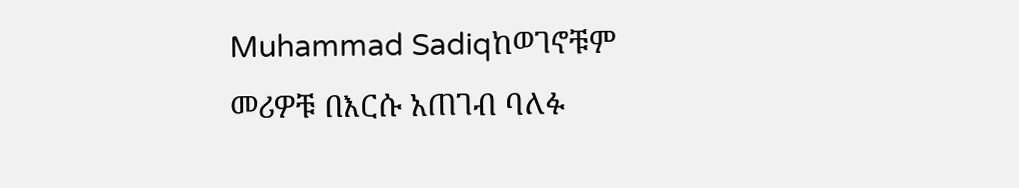Muhammad Sadiqከወገኖቹም መሪዎቹ በእርሱ አጠገብ ባለፉ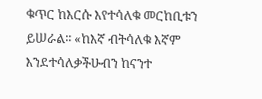ቁጥር ከእርሱ እየተሳለቁ መርከቢቱን ይሠራል፡፡ «ከእኛ ብትሳለቁ እኛም እንደተሳለቃችሁብን ከናንተ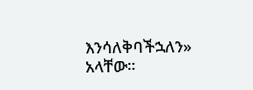እንሳለቅባችኋለን» አላቸው፡፡